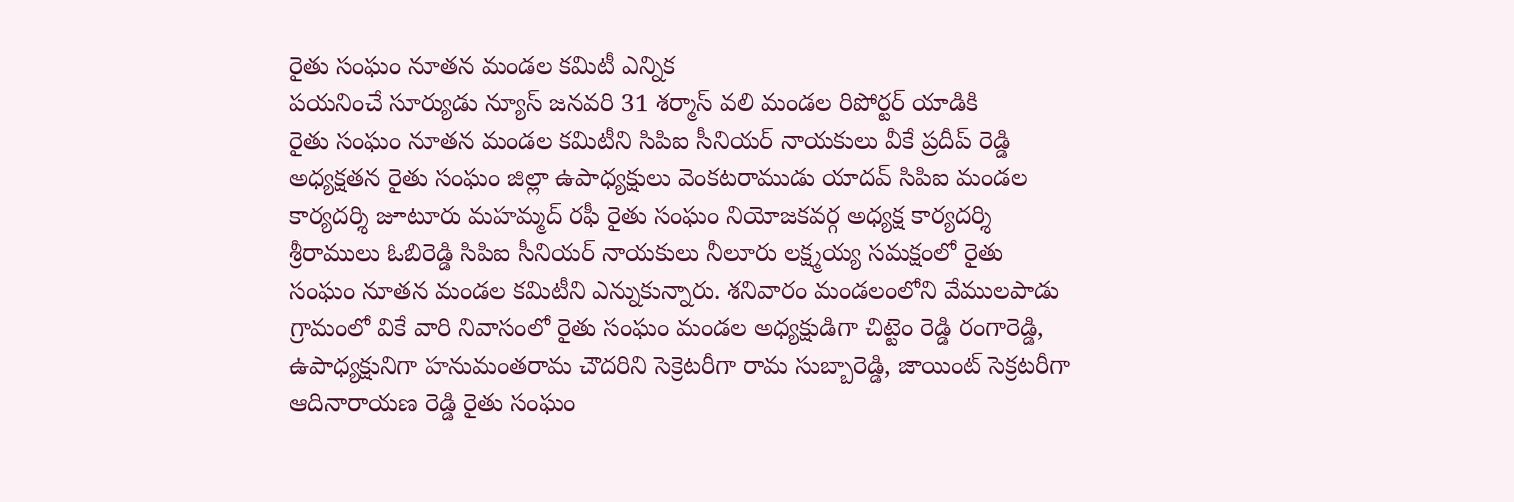రైతు సంఘం నూతన మండల కమిటీ ఎన్నిక
పయనించే సూర్యుడు న్యూస్ జనవరి 31 శర్మాస్ వలి మండల రిపోర్టర్ యాడికి
రైతు సంఘం నూతన మండల కమిటీని సిపిఐ సీనియర్ నాయకులు వీకే ప్రదీప్ రెడ్డి అధ్యక్షతన రైతు సంఘం జిల్లా ఉపాధ్యక్షులు వెంకటరాముడు యాదవ్ సిపిఐ మండల కార్యదర్శి జూటూరు మహమ్మద్ రఫీ రైతు సంఘం నియోజకవర్గ అధ్యక్ష కార్యదర్శి శ్రీరాములు ఓబిరెడ్డి సిపిఐ సీనియర్ నాయకులు నీలూరు లక్ష్మయ్య సమక్షంలో రైతు సంఘం నూతన మండల కమిటీని ఎన్నుకున్నారు. శనివారం మండలంలోని వేములపాడు గ్రామంలో వికే వారి నివాసంలో రైతు సంఘం మండల అధ్యక్షుడిగా చిట్టెం రెడ్డి రంగారెడ్డి, ఉపాధ్యక్షునిగా హనుమంతరామ చౌదరిని సెక్రెటరీగా రామ సుబ్బారెడ్డి, జాయింట్ సెక్రటరీగా ఆదినారాయణ రెడ్డి రైతు సంఘం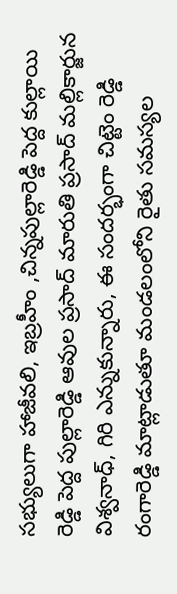సభ్యులుగా హాజీవలి, ఇబ్రహీం ,చిన్నపుల్లారెడ్డి పెద్ద కుల్లాయి రెడ్డి పెద్ద పుల్లారెడ్డి ఆవుల ప్రసాద్ మారుతి ప్రసాద్ మల్లికార్జున విశ్వనాధ్, గిరి ఎన్నుకున్నారు, ఈ సందర్భంగా చిట్టెం రెడ్డి రంగారెడ్డి మాట్లాడుతూ మండలంలోని రైతు సమస్యల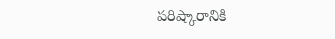పరిష్కారానికి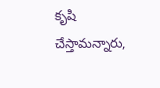కృషి చేస్తామన్నారు,